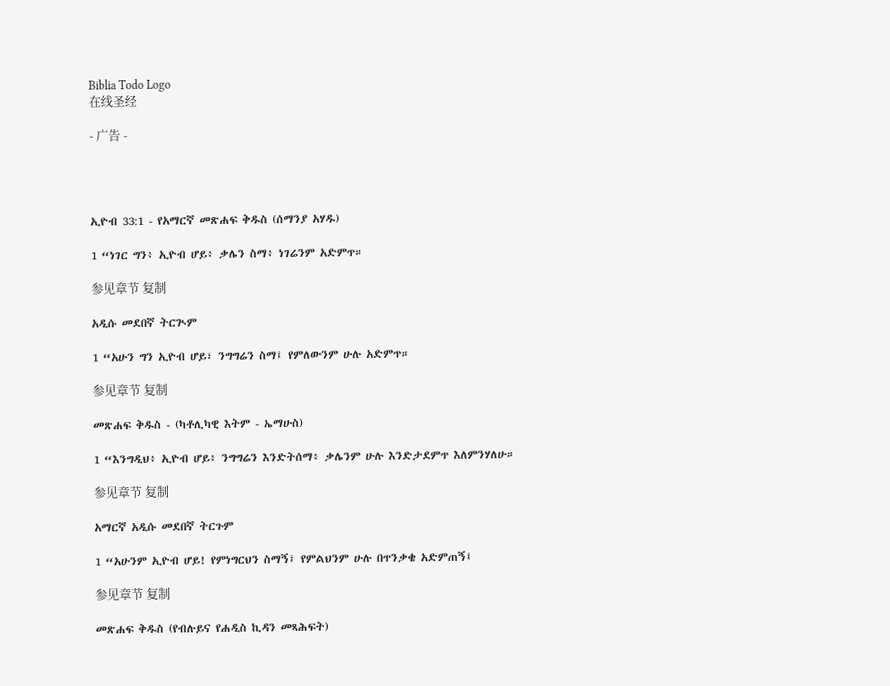Biblia Todo Logo
在线圣经

- 广告 -




ኢዮብ 33:1 - የአማርኛ መጽሐፍ ቅዱስ (ሰማንያ አሃዱ)

1 “ነገር ግን፥ ኢዮብ ሆይ፥ ቃሌን ስማ፥ ነገሬንም አድምጥ።

参见章节 复制

አዲሱ መደበኛ ትርጒም

1 “አሁን ግን ኢዮብ ሆይ፣ ንግግሬን ስማ፤ የምለውንም ሁሉ አድምጥ።

参见章节 复制

መጽሐፍ ቅዱስ - (ካቶሊካዊ እትም - ኤማሁስ)

1 “እንግዲህ፥ ኢዮብ ሆይ፥ ንግግሬን እንድትሰማ፥ ቃሌንም ሁሉ እንድታደምጥ እለምንሃለሁ።

参见章节 复制

አማርኛ አዲሱ መደበኛ ትርጉም

1 “አሁንም ኢዮብ ሆይ! የምነግርህን ስማኝ፤ የምልህንም ሁሉ በጥንቃቄ አድምጠኝ፤

参见章节 复制

መጽሐፍ ቅዱስ (የብሉይና የሐዲስ ኪዳን መጻሕፍት)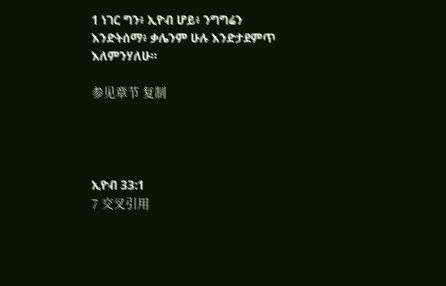1 ነገር ግን፥ ኢዮብ ሆይ፥ ንግግሬን እንድትሰማ፥ ቃሌንም ሁሉ እንድታደምጥ እለምንሃለሁ።

参见章节 复制




ኢዮብ 33:1
7 交叉引用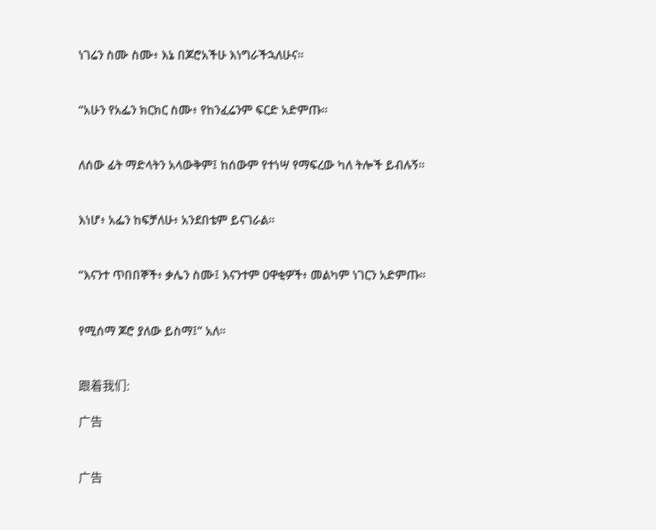ነገሬን ስሙ ስሙ፥ እኔ በጆሮአችሁ እነግራችኋለሁና።


“አሁን የአፌን ክርክር ስሙ፥ የከንፈሬንም ፍርድ አድምጡ።


ለሰው ፊት ማድላትን አላውቅም፤ ከሰውም የተነሣ የማፍረው ካለ ትሎች ይብሉኝ።


እነሆ፥ አፌን ከፍቻለሁ፥ አንደበቴም ይናገራል።


“እናንተ ጥበበኞች፥ ቃሌን ስሙ፤ እናንተም ዐዋቂዎች፥ መልካም ነገርን አድምጡ።


የሚሰማ ጆሮ ያለው ይስማ፤” አለ።


跟着我们:

广告


广告